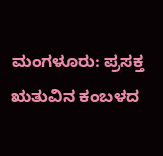ಮಂಗಳೂರು: ಪ್ರಸಕ್ತ ಋತುವಿನ ಕಂಬಳದ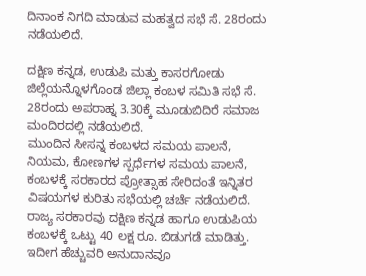ದಿನಾಂಕ ನಿಗದಿ ಮಾಡುವ ಮಹತ್ವದ ಸಭೆ ಸೆ. 28ರಂದು ನಡೆಯಲಿದೆ.

ದಕ್ಷಿಣ ಕನ್ನಡ, ಉಡುಪಿ ಮತ್ತು ಕಾಸರಗೋಡು ಜಿಲ್ಲೆಯನ್ನೊಳಗೊಂಡ ಜಿಲ್ಲಾ ಕಂಬಳ ಸಮಿತಿ ಸಭೆ ಸೆ. 28ರಂದು ಅಪರಾಹ್ನ 3.30ಕ್ಕೆ ಮೂಡುಬಿದಿರೆ ಸಮಾಜ ಮಂದಿರದಲ್ಲಿ ನಡೆಯಲಿದೆ.
ಮುಂದಿನ ಸೀಸನ್ನ ಕಂಬಳದ ಸಮಯ ಪಾಲನೆ, ನಿಯಮ, ಕೋಣಗಳ ಸ್ಪರ್ಧೆಗಳ ಸಮಯ ಪಾಲನೆ, ಕಂಬಳಕ್ಕೆ ಸರಕಾರದ ಪ್ರೋತ್ಸಾಹ ಸೇರಿದಂತೆ ಇನ್ನಿತರ ವಿಷಯಗಳ ಕುರಿತು ಸಭೆಯಲ್ಲಿ ಚರ್ಚೆ ನಡೆಯಲಿದೆ.
ರಾಜ್ಯ ಸರಕಾರವು ದಕ್ಷಿಣ ಕನ್ನಡ ಹಾಗೂ ಉಡುಪಿಯ ಕಂಬಳಕ್ಕೆ ಒಟ್ಟು 40 ಲಕ್ಷ ರೂ. ಬಿಡುಗಡೆ ಮಾಡಿತ್ತು. ಇದೀಗ ಹೆಚ್ಚುವರಿ ಅನುದಾನವೂ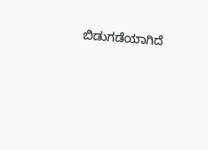ಬಿಡುಗಡೆಯಾಗಿದೆ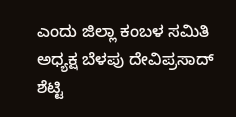ಎಂದು ಜಿಲ್ಲಾ ಕಂಬಳ ಸಮಿತಿ ಅಧ್ಯಕ್ಷ ಬೆಳಪು ದೇವಿಪ್ರಸಾದ್ ಶೆಟ್ಟಿ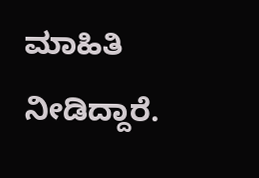ಮಾಹಿತಿ ನೀಡಿದ್ದಾರೆ.